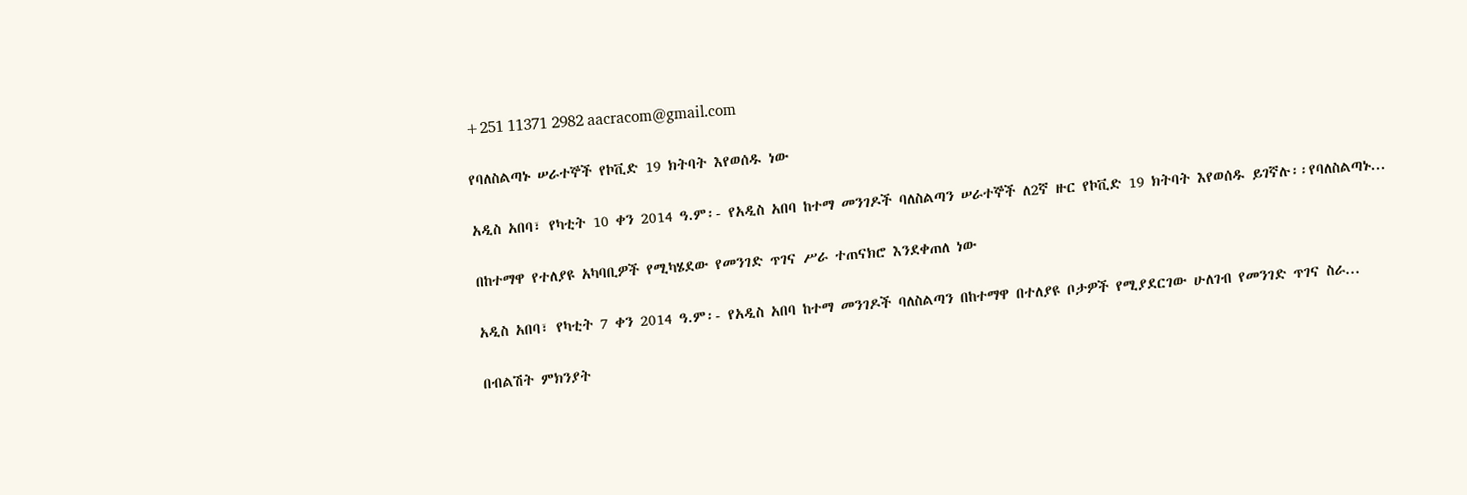+251 11371 2982 aacracom@gmail.com

የባለስልጣኑ ሠራተኞች የኮቪድ 19 ክትባት እየወሰዱ ነው

አዲስ አበባ፣ የካቲት 10 ቀን 2014 ዓ.ም፡- የአዲስ አበባ ከተማ መንገዶች ባለስልጣን ሠራተኞች ለ2ኛ ዙር የኮቪድ 19 ክትባት እየወሰዱ ይገኛሉ፡፡የባለስልጣኑ...

በከተማዋ የተለያዩ አካባቢዎች የሚካሄደው የመንገድ ጥገና ሥራ ተጠናክሮ እንደቀጠለ ነው

አዲስ አበባ፣ የካቲት 7 ቀን 2014 ዓ.ም፡- የአዲስ አበባ ከተማ መንገዶች ባለስልጣን በከተማዋ በተለያዩ ቦታዎች የሚያደርገው ሁለገብ የመንገድ ጥገና ስራ...

በብልሽት ምክንያት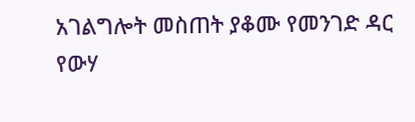አገልግሎት መስጠት ያቆሙ የመንገድ ዳር የውሃ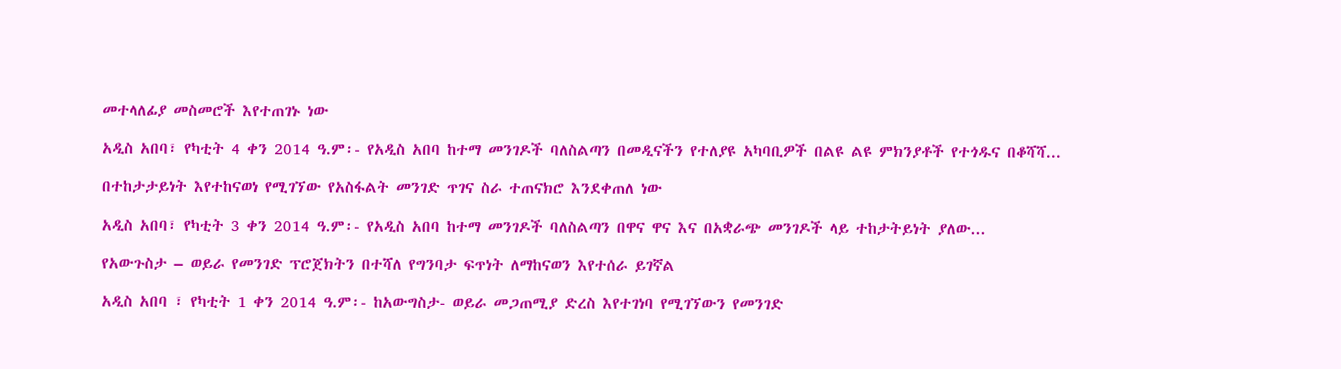መተላለፊያ መስመሮች እየተጠገኑ ነው

አዲስ አበባ፣ የካቲት 4 ቀን 2014 ዓ.ም፡- የአዲስ አበባ ከተማ መንገዶች ባለስልጣን በመዲናችን የተለያዩ አካባቢዎች በልዩ ልዩ ምክንያቶች የተጎዱና በቆሻሻ...

በተከታታይነት እየተከናወነ የሚገኘው የአስፋልት መንገድ ጥገና ስራ ተጠናክሮ እንደቀጠለ ነው

አዲስ አበባ፣ የካቲት 3 ቀን 2014 ዓ.ም፡- የአዲስ አበባ ከተማ መንገዶች ባለስልጣን በዋና ዋና እና በአቋራጭ መንገዶች ላይ ተከታትይነት ያለው...

የአውጉስታ – ወይራ የመንገድ ፕሮጀክትን በተሻለ የግንባታ ፍጥነት ለማከናወን እየተሰራ ይገኛል

አዲስ አበባ ፣ የካቲት 1 ቀን 2014 ዓ.ም፡- ከአውግስታ- ወይራ መጋጠሚያ ድረስ እየተገነባ የሚገኘውን የመንገድ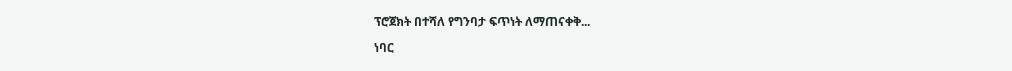ፕሮጀክት በተሻለ የግንባታ ፍጥነት ለማጠናቀቅ...

ነባር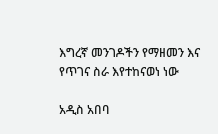እግረኛ መንገዶችን የማዘመን እና የጥገና ስራ እየተከናወነ ነው

አዲስ አበባ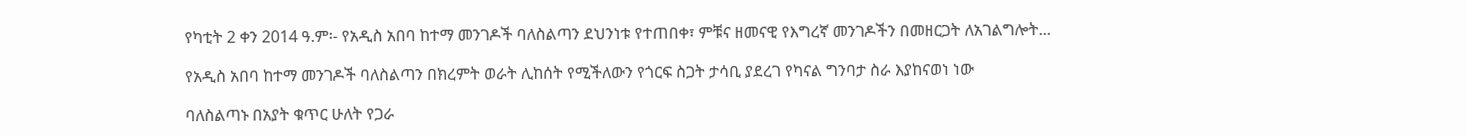የካቲት 2 ቀን 2014 ዓ.ም፡- የአዲስ አበባ ከተማ መንገዶች ባለስልጣን ደህንነቱ የተጠበቀ፣ ምቹና ዘመናዊ የእግረኛ መንገዶችን በመዘርጋት ለአገልግሎት...

የአዲስ አበባ ከተማ መንገዶች ባለስልጣን በክረምት ወራት ሊከሰት የሚችለውን የጎርፍ ስጋት ታሳቢ ያደረገ የካናል ግንባታ ስራ እያከናወነ ነው

ባለስልጣኑ በአያት ቁጥር ሁለት የጋራ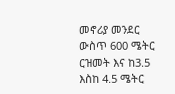መኖሪያ መንደር ውስጥ 600 ሜትር ርዝመት እና ከ3.5 እስከ 4.5 ሜትር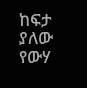ከፍታ ያለው የውሃ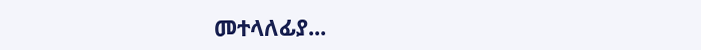መተላለፊያ...